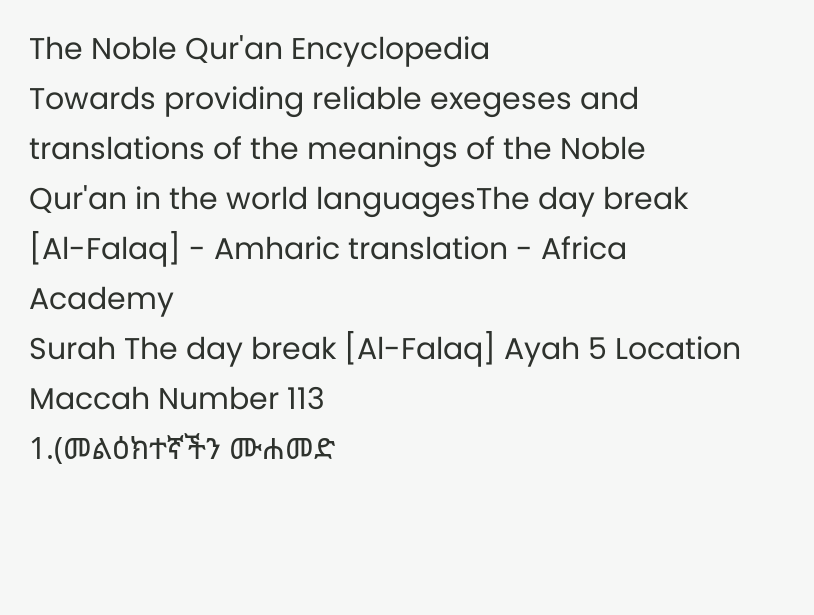The Noble Qur'an Encyclopedia
Towards providing reliable exegeses and translations of the meanings of the Noble Qur'an in the world languagesThe day break [Al-Falaq] - Amharic translation - Africa Academy
Surah The day break [Al-Falaq] Ayah 5 Location Maccah Number 113
1.(መልዕክተኛችን ሙሐመድ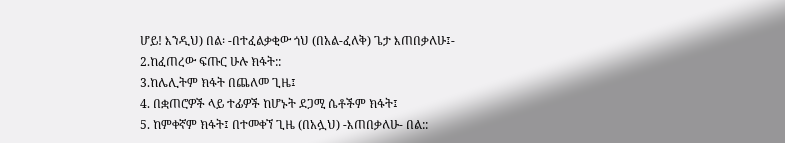ሆይ! እንዲህ) በል፡ -በተፈልቃቂው ጎህ (በአል-ፈለቅ) ጌታ እጠበቃለሁ፤-
2.ከፈጠረው ፍጡር ሁሉ ክፋት::
3.ከሌሊትም ክፋት በጨለመ ጊዜ፤
4. በቋጠሮዎች ላይ ተፊዎች ከሆኑት ደጋሚ ሴቶችም ክፋት፤
5. ከምቀኛም ክፋት፤ በተመቀኘ ጊዜ (በአሏህ) -እጠበቃለሁ- በል::